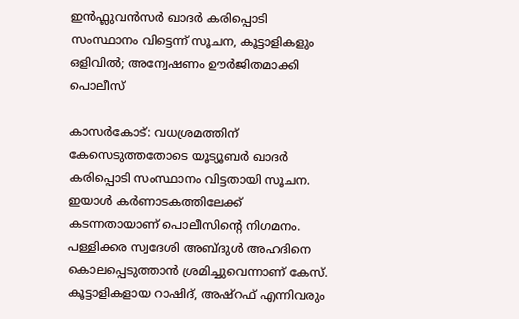ഇൻഫ്ലുവൻസർ ഖാദർ കരിപ്പൊടി സംസ്ഥാനം വിട്ടെന്ന് സൂചന, കൂട്ടാളികളും ഒളിവിൽ; അന്വേഷണം ഊർജിതമാക്കി പൊലീസ്

കാസർകോട്: വധശ്രമത്തിന് കേസെടുത്തതോടെ യൂട്യൂബർ ഖാദർ കരിപ്പൊടി സംസ്ഥാനം വിട്ടതായി സൂചന. ഇയാൾ കർണാടകത്തിലേക്ക് കടന്നതായാണ് പൊലീസിന്റെ നിഗമനം. പള്ളിക്കര സ്വദേശി അബ്ദുൾ അഹദിനെ കൊലപ്പെടുത്താൻ ശ്രമിച്ചുവെന്നാണ് കേസ്. കൂട്ടാളികളായ റാഷിദ്, അഷ്റഫ് എന്നിവരും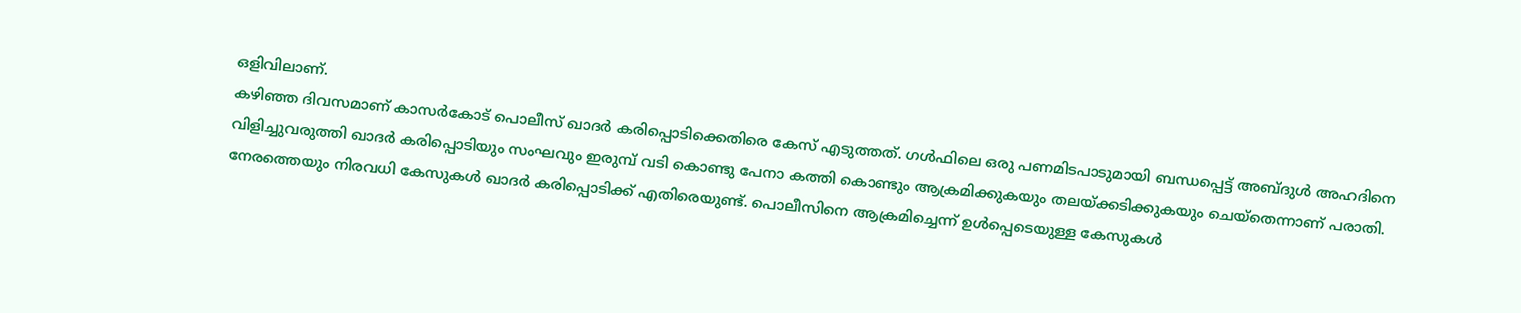ഒളിവിലാണ്.
കഴിഞ്ഞ ദിവസമാണ് കാസർകോട് പൊലീസ് ഖാദർ കരിപ്പൊടിക്കെതിരെ കേസ് എടുത്തത്. ഗൾഫിലെ ഒരു പണമിടപാടുമായി ബന്ധപ്പെട്ട് അബ്ദുൾ അഹദിനെ വിളിച്ചുവരുത്തി ഖാദർ കരിപ്പൊടിയും സംഘവും ഇരുമ്പ് വടി കൊണ്ടു പേനാ കത്തി കൊണ്ടും ആക്രമിക്കുകയും തലയ്ക്കടിക്കുകയും ചെയ്തെന്നാണ് പരാതി. നേരത്തെയും നിരവധി കേസുകൾ ഖാദർ കരിപ്പൊടിക്ക് എതിരെയുണ്ട്. പൊലീസിനെ ആക്രമിച്ചെന്ന് ഉൾപ്പെടെയുള്ള കേസുകൾ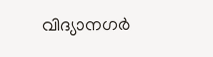വിദ്യാനഗർ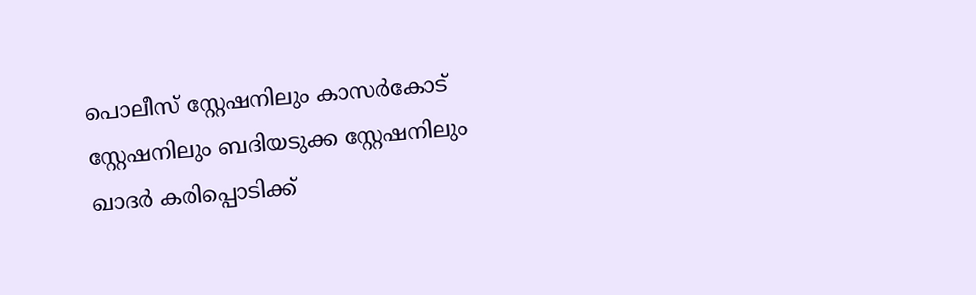പൊലീസ് സ്റ്റേഷനിലും കാസർകോട് സ്റ്റേഷനിലും ബദിയടുക്ക സ്റ്റേഷനിലും ഖാദർ കരിപ്പൊടിക്ക്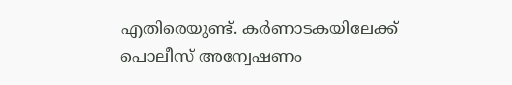എതിരെയുണ്ട്. കർണാടകയിലേക്ക് പൊലീസ് അന്വേഷണം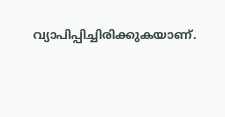വ്യാപിപ്പിച്ചിരിക്കുകയാണ്.